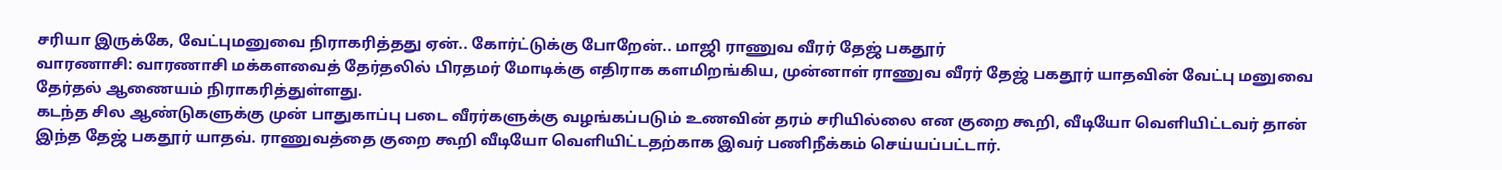சரியா இருக்கே, வேட்புமனுவை நிராகரித்தது ஏன்.. கோர்ட்டுக்கு போறேன்.. மாஜி ராணுவ வீரர் தேஜ் பகதூர்
வாரணாசி: வாரணாசி மக்களவைத் தேர்தலில் பிரதமர் மோடிக்கு எதிராக களமிறங்கிய, முன்னாள் ராணுவ வீரர் தேஜ் பகதூர் யாதவின் வேட்பு மனுவை தேர்தல் ஆணையம் நிராகரித்துள்ளது.
கடந்த சில ஆண்டுகளுக்கு முன் பாதுகாப்பு படை வீரர்களுக்கு வழங்கப்படும் உணவின் தரம் சரியில்லை என குறை கூறி, வீடியோ வெளியிட்டவர் தான் இந்த தேஜ் பகதூர் யாதவ். ராணுவத்தை குறை கூறி வீடியோ வெளியிட்டதற்காக இவர் பணிநீக்கம் செய்யப்பட்டார்.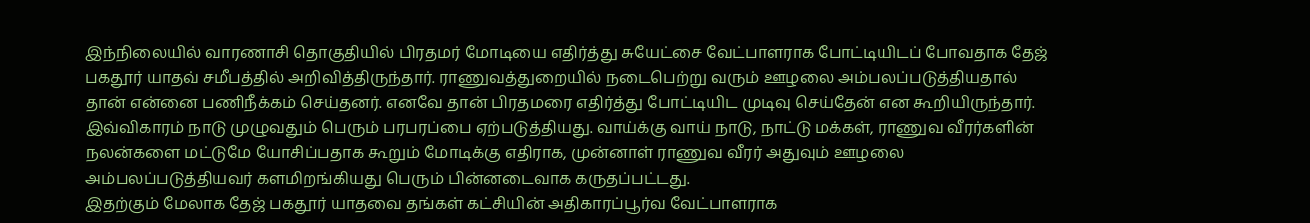இந்நிலையில் வாரணாசி தொகுதியில் பிரதமர் மோடியை எதிர்த்து சுயேட்சை வேட்பாளராக போட்டியிடப் போவதாக தேஜ் பகதூர் யாதவ் சமீபத்தில் அறிவித்திருந்தார். ராணுவத்துறையில் நடைபெற்று வரும் ஊழலை அம்பலப்படுத்தியதால் தான் என்னை பணிநீக்கம் செய்தனர். எனவே தான் பிரதமரை எதிர்த்து போட்டியிட முடிவு செய்தேன் என கூறியிருந்தார்.
இவ்விகாரம் நாடு முழுவதும் பெரும் பரபரப்பை ஏற்படுத்தியது. வாய்க்கு வாய் நாடு, நாட்டு மக்கள், ராணுவ வீரர்களின் நலன்களை மட்டுமே யோசிப்பதாக கூறும் மோடிக்கு எதிராக, முன்னாள் ராணுவ வீரர் அதுவும் ஊழலை அம்பலப்படுத்தியவர் களமிறங்கியது பெரும் பின்னடைவாக கருதப்பட்டது.
இதற்கும் மேலாக தேஜ் பகதூர் யாதவை தங்கள் கட்சியின் அதிகாரப்பூர்வ வேட்பாளராக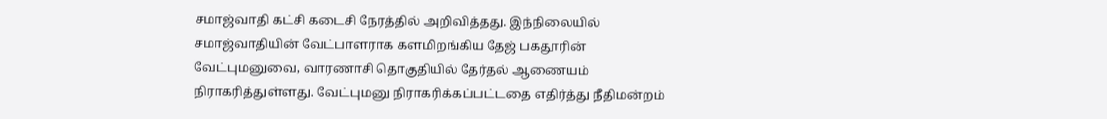சமாஜ்வாதி கட்சி கடைசி நேரத்தில் அறிவித்தது. இந்நிலையில் சமாஜ்வாதியின் வேட்பாளராக களமிறங்கிய தேஜ் பகதூரின் வேட்புமனுவை, வாரணாசி தொகுதியில் தேர்தல் ஆணையம் நிராகரித்துள்ளது. வேட்புமனு நிராகரிக்கப்பட்டதை எதிர்த்து நீதிமன்றம்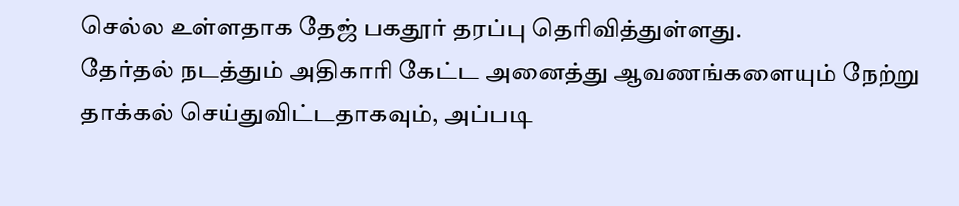செல்ல உள்ளதாக தேஜ் பகதூர் தரப்பு தெரிவித்துள்ளது.
தேர்தல் நடத்தும் அதிகாரி கேட்ட அனைத்து ஆவணங்களையும் நேற்று தாக்கல் செய்துவிட்டதாகவும், அப்படி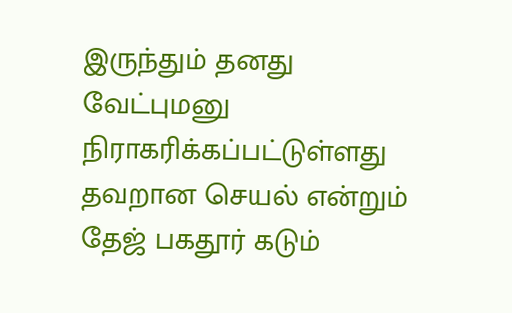இருந்தும் தனது வேட்புமனு நிராகரிக்கப்பட்டுள்ளது தவறான செயல் என்றும் தேஜ் பகதூர் கடும்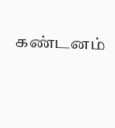கண்டனம்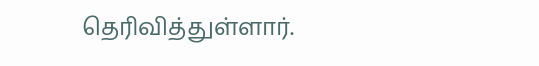தெரிவித்துள்ளார்.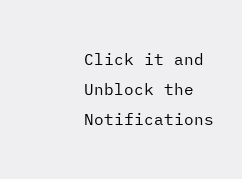Click it and Unblock the Notifications